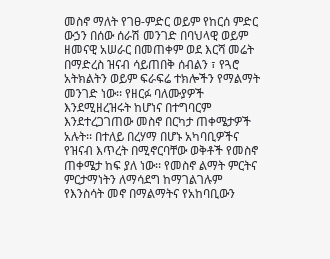መስኖ ማለት የገፀ-ምድር ወይም የከርሰ ምድር ውኃን በሰው ሰራሽ መንገድ በባህላዊ ወይም ዘመናዊ አሠራር በመጠቀም ወደ እርሻ መሬት በማድረስ ዝናብ ሳይጠበቅ ሰብልን ፣ የጓሮ አትክልትን ወይም ፍራፍሬ ተክሎችን የማልማት መንገድ ነው፡፡ የዘርፉ ባለሙያዎች እንደሚዘረዝሩት ከሆነና በተግባርም እንደተረጋገጠው መስኖ በርካታ ጠቀሜታዎች አሉት፡፡ በተለይ በረሃማ በሆኑ አካባቢዎችና የዝናብ እጥረት በሚኖርባቸው ወቅቶች የመስኖ ጠቀሜታ ከፍ ያለ ነው፡፡ የመስኖ ልማት ምርትና ምርታማነትን ለማሳደግ ከማገልገሉም የእንስሳት መኖ በማልማትና የአከባቢውን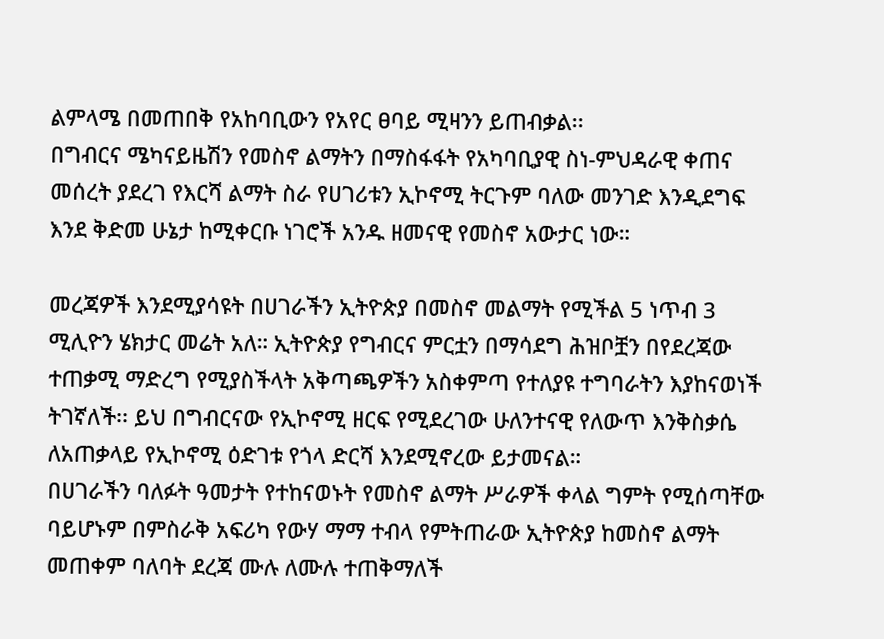ልምላሜ በመጠበቅ የአከባቢውን የአየር ፀባይ ሚዛንን ይጠብቃል፡፡
በግብርና ሜካናይዜሽን የመስኖ ልማትን በማስፋፋት የአካባቢያዊ ስነ-ምህዳራዊ ቀጠና መሰረት ያደረገ የእርሻ ልማት ስራ የሀገሪቱን ኢኮኖሚ ትርጉም ባለው መንገድ እንዲደግፍ እንደ ቅድመ ሁኔታ ከሚቀርቡ ነገሮች አንዱ ዘመናዊ የመስኖ አውታር ነው።

መረጃዎች እንደሚያሳዩት በሀገራችን ኢትዮጵያ በመስኖ መልማት የሚችል 5 ነጥብ 3 ሚሊዮን ሄክታር መሬት አለ። ኢትዮጵያ የግብርና ምርቷን በማሳደግ ሕዝቦቿን በየደረጃው ተጠቃሚ ማድረግ የሚያስችላት አቅጣጫዎችን አስቀምጣ የተለያዩ ተግባራትን እያከናወነች ትገኛለች፡፡ ይህ በግብርናው የኢኮኖሚ ዘርፍ የሚደረገው ሁለንተናዊ የለውጥ እንቅስቃሴ ለአጠቃላይ የኢኮኖሚ ዕድገቱ የጎላ ድርሻ እንደሚኖረው ይታመናል።
በሀገራችን ባለፉት ዓመታት የተከናወኑት የመስኖ ልማት ሥራዎች ቀላል ግምት የሚሰጣቸው ባይሆኑም በምስራቅ አፍሪካ የውሃ ማማ ተብላ የምትጠራው ኢትዮጵያ ከመስኖ ልማት መጠቀም ባለባት ደረጃ ሙሉ ለሙሉ ተጠቅማለች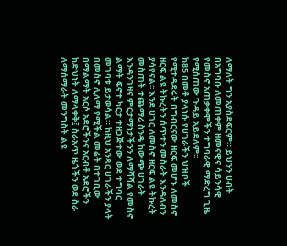ለማለት ግን አያስደፍርም። ይህንን ሀብት በአግባቡ ለመጠቀም ዘመናዊና ሳይንሳዊ የመስኖ አጠቃቀሞችን ተግባራዊ ማድረግ ጊዜ የሚሰጠው ጉዳይ አይደለም፡፡
ከ85 በመቶ ያላነሱ የሀገራችን ህዝቦች የሚተዳደሩት በግብርናው ዘርፍ መሆኑ ለመስኖ ዘርፍ ልዩ ትኩረትን ሰጥተን መስራት እንዳለብን ያሳየናል፡፡ እንደ ሀገር ለመስኖ ዘርፍ ልዩ ትኩረት መስጠት ተጨማሪ ስንዴ ከውጭ ሀገራት እንዳንገዛና ምርታማነታችንን ለማሻሻል የመስኖ ልማት ፍኖተ ካርታ ተዘጋጅተው ወደ ተግባር መገባቱ ይታወሳል። ከዚህ አንጻር ሀገራችን ያላት በመስኖ ሊለማ የሚችል መሬት በተገቢው በማልማት አርሶ አደሮችንና አርብቶ አደሮችን ከድህነት ለማላቀቅ፤ ስራአጥ ዜጎችን ወደ ስራ ለማሰማራት መንግስት ልዩ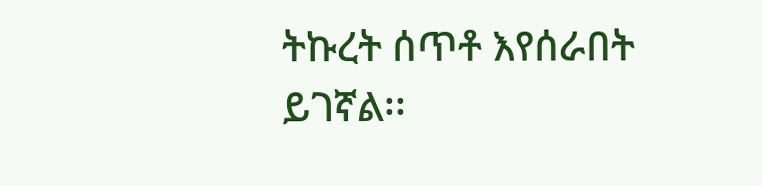ትኩረት ሰጥቶ እየሰራበት ይገኛል፡፡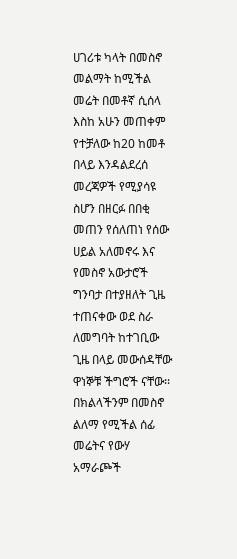ሀገሪቱ ካላት በመስኖ መልማት ከሚችል መሬት በመቶኛ ሲሰላ እስከ አሁን መጠቀም የተቻለው ከ20 ከመቶ በላይ እንዳልደረሰ መረጃዎች የሚያሳዩ ስሆን በዘርፉ በበቂ መጠን የሰለጠነ የሰው ሀይል አለመኖሩ እና የመስኖ አውታሮች ግንባታ በተያዘለት ጊዜ ተጠናቀው ወደ ስራ ለመግባት ከተገቢው ጊዜ በላይ መውሰዳቸው ዋነኞቹ ችግሮች ናቸው፡፡
በክልላችንም በመስኖ ልለማ የሚችል ሰፊ መሬትና የውሃ አማራጮች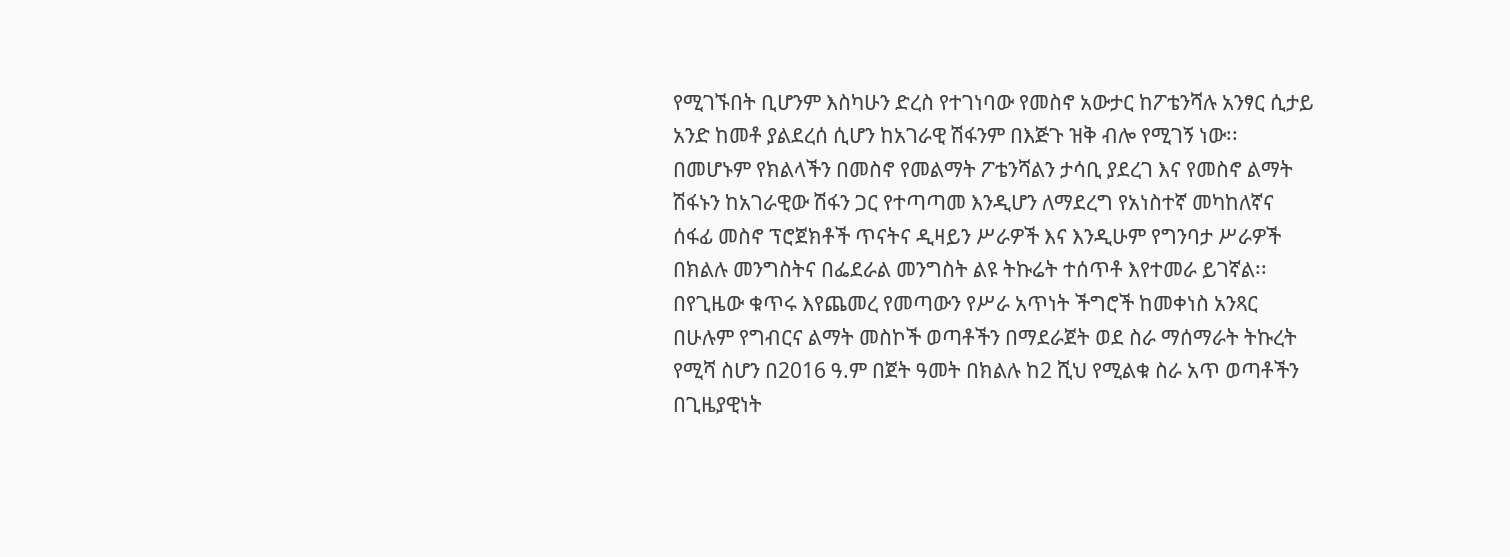የሚገኙበት ቢሆንም እስካሁን ድረስ የተገነባው የመስኖ አውታር ከፖቴንሻሉ አንፃር ሲታይ አንድ ከመቶ ያልደረሰ ሲሆን ከአገራዊ ሽፋንም በእጅጉ ዝቅ ብሎ የሚገኝ ነው፡፡ በመሆኑም የክልላችን በመስኖ የመልማት ፖቴንሻልን ታሳቢ ያደረገ እና የመስኖ ልማት ሽፋኑን ከአገራዊው ሽፋን ጋር የተጣጣመ እንዲሆን ለማደረግ የአነስተኛ መካከለኛና ሰፋፊ መስኖ ፕሮጀክቶች ጥናትና ዲዛይን ሥራዎች እና እንዲሁም የግንባታ ሥራዎች በክልሉ መንግስትና በፌደራል መንግስት ልዩ ትኩሬት ተሰጥቶ እየተመራ ይገኛል፡፡
በየጊዜው ቁጥሩ እየጨመረ የመጣውን የሥራ አጥነት ችግሮች ከመቀነስ አንጻር በሁሉም የግብርና ልማት መስኮች ወጣቶችን በማደራጀት ወደ ስራ ማሰማራት ትኩረት የሚሻ ስሆን በ2016 ዓ.ም በጀት ዓመት በክልሉ ከ2 ሺህ የሚልቁ ስራ አጥ ወጣቶችን በጊዜያዊነት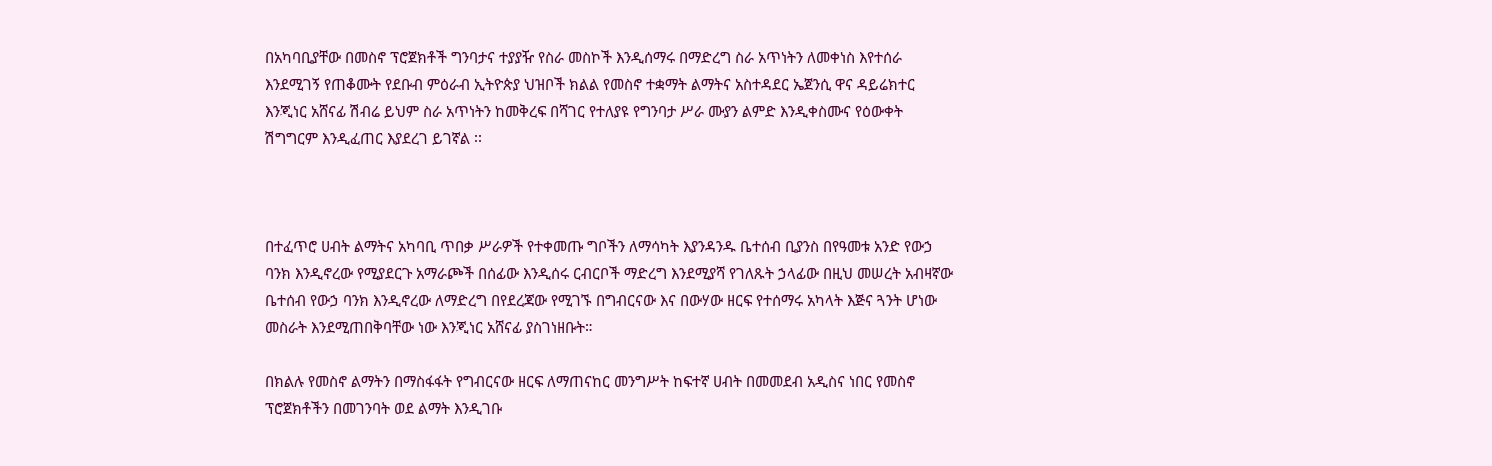በአካባቢያቸው በመስኖ ፕሮጀክቶች ግንባታና ተያያዥ የስራ መስኮች እንዲሰማሩ በማድረግ ስራ አጥነትን ለመቀነስ እየተሰራ እንደሚገኝ የጠቆሙት የደቡብ ምዕራብ ኢትዮጵያ ህዝቦች ክልል የመስኖ ተቋማት ልማትና አስተዳደር ኤጀንሲ ዋና ዳይሬክተር እንጂነር አሸናፊ ሽብሬ ይህም ስራ አጥነትን ከመቅረፍ በሻገር የተለያዩ የግንባታ ሥራ ሙያን ልምድ እንዲቀስሙና የዕውቀት ሽግግርም እንዲፈጠር እያደረገ ይገኛል ፡፡



በተፈጥሮ ሀብት ልማትና አካባቢ ጥበቃ ሥራዎች የተቀመጡ ግቦችን ለማሳካት እያንዳንዱ ቤተሰብ ቢያንስ በየዓመቱ አንድ የውኃ ባንክ እንዲኖረው የሚያደርጉ አማራጮች በሰፊው እንዲሰሩ ርብርቦች ማድረግ እንደሚያሻ የገለጹት ኃላፊው በዚህ መሠረት አብዛኛው ቤተሰብ የውኃ ባንክ እንዲኖረው ለማድረግ በየደረጃው የሚገኙ በግብርናው እና በውሃው ዘርፍ የተሰማሩ አካላት እጅና ጓንት ሆነው መስራት እንደሚጠበቅባቸው ነው እንጂነር አሸናፊ ያስገነዘቡት።

በክልሉ የመስኖ ልማትን በማስፋፋት የግብርናው ዘርፍ ለማጠናከር መንግሥት ከፍተኛ ሀብት በመመደብ አዲስና ነበር የመስኖ ፕሮጀክቶችን በመገንባት ወደ ልማት እንዲገቡ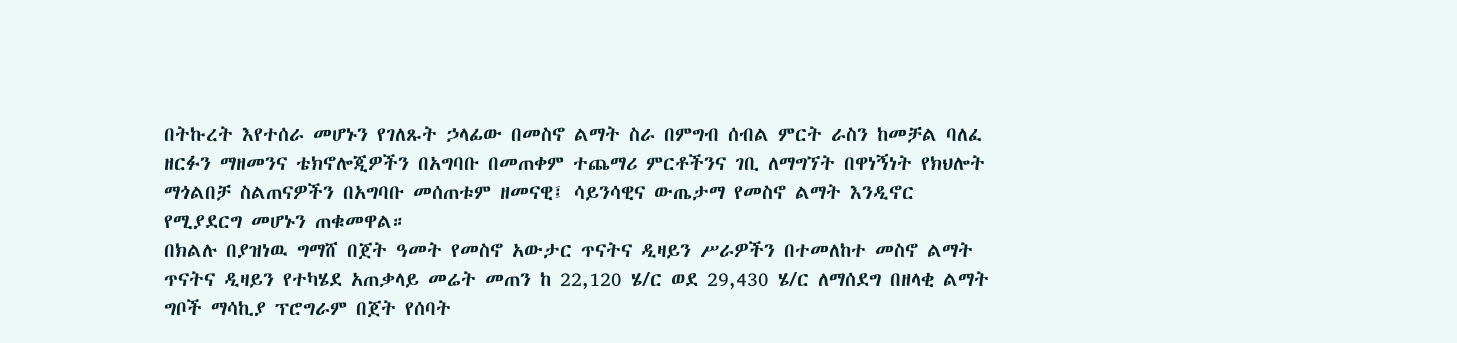በትኩረት እየተሰራ መሆኑን የገለጹት ኃላፊው በመስኖ ልማት ስራ በምግብ ሰብል ምርት ራስን ከመቻል ባለፈ ዘርፉን ማዘመንና ቴክኖሎጂዎችን በአግባቡ በመጠቀም ተጨማሪ ምርቶችንና ገቢ ለማግኘት በዋነኝነት የክህሎት ማጎልበቻ ስልጠናዎችን በአግባቡ መሰጠቱም ዘመናዊ፤ ሳይንሳዊና ውጤታማ የመስኖ ልማት እንዲኖር የሚያደርግ መሆኑን ጠቁመዋል።
በክልሉ በያዝነዉ ግማሸ በጀት ዓመት የመስኖ አውታር ጥናትና ዲዛይን ሥራዎችን በተመለከተ መስኖ ልማት ጥናትና ዲዛይን የተካሄደ አጠቃላይ መሬት መጠን ከ 22,120 ሄ/ር ወደ 29,430 ሄ/ር ለማሰደግ በዘላቂ ልማት ግቦች ማሳኪያ ፕሮግራም በጀት የሰባት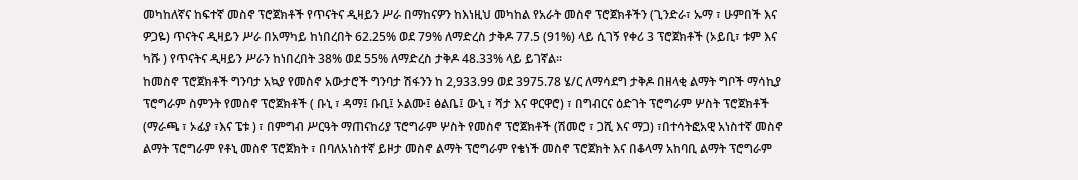መካከለኛና ከፍተኛ መስኖ ፕሮጀክቶች የጥናትና ዲዛይን ሥራ በማከናዎን ከእነዚህ መካከል የአራት መስኖ ፕሮጀክቶችን (ጊንድራ፣ ኡማ ፣ ሁምበች እና ዎጋዬ) ጥናትና ዲዛይን ሥራ በአማካይ ከነበረበት 62.25% ወደ 79% ለማድረስ ታቅዶ 77.5 (91%) ላይ ሲገኝ የቀሪ 3 ፕሮጀክቶች (ኦይቢ፣ ቱም እና ካሹ ) የጥናትና ዲዛይን ሥራን ከነበረበት 38% ወደ 55% ለማድረስ ታቅዶ 48.33% ላይ ይገኛል፡፡
ከመስኖ ፕሮጀክቶች ግንባታ አኳያ የመስኖ አውታሮች ግንባታ ሽፋንን ከ 2,933.99 ወደ 3975.78 ሄ/ር ለማሳደግ ታቅዶ በዘላቂ ልማት ግቦች ማሳኪያ ፕሮግራም ስምንት የመስኖ ፕሮጀክቶች ( ቡኒ ፣ ዳማ፤ ቡቢ፤ ኦልሙ፤ ፅልቤ፤ ውኒ ፣ ሻታ እና ዋርዋሮ) ፣ በግብርና ዕድገት ፕሮግራም ሦስት ፕሮጀክቶች (ማራጫ ፣ ኦፊያ ፣እና ፔቱ ) ፣ በምግብ ሥርዓት ማጠናከሪያ ፕሮግራም ሦስት የመስኖ ፕሮጀክቶች (ሽመሮ ፣ ጋሺ እና ማጋ) ፣በተሳትፎአዊ አነስተኛ መስኖ ልማት ፕሮግራም የቶኒ መስኖ ፕሮጀክት ፣ በባለአነስተኛ ይዞታ መስኖ ልማት ፕሮግራም የቄነች መስኖ ፕሮጀክት እና በቆላማ አከባቢ ልማት ፕሮግራም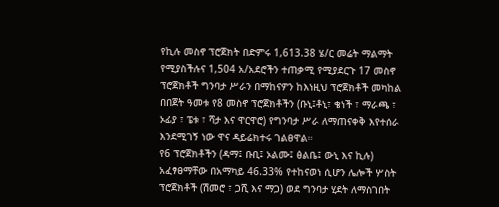የኪሉ መስኖ ፕሮጀክት በድምሩ 1,613.38 ሄ/ር መሬት ማልማት የሚያስችሉና 1,504 አ/አደሮችን ተጠቃሚ የሚያደርጉ 17 መስኖ ፕሮጀክቶች ግንባታ ሥራን በማከናዎን ከእነዚህ ፕሮጀክቶች መካከል በበጀት ዓመቱ የ8 መስኖ ፕሮጀክቶችን (ቡኒ፤ቶኒ፣ ቄነች ፣ ማራጫ ፣ ኦፊያ ፣ ፔቱ ፣ ሻታ እና ዋርዋሮ) የግንባታ ሥራ ለማጠናቀቅ እየተሰራ እንደሚገኝ ነው ዋና ዳይሬክተሩ ገልፀዋል።
የ6 ፕሮጀክቶችን (ዳማ፤ ቡቢ፤ ኦልሙ፤ ፅልቤ፤ ውኒ እና ኪሉ) አፈፃፀማቸው በአማካይ 46.33% የተከናወነ ሲሆን ሌሎች ሦስት ፕሮጀክቶች (ሽመሮ ፣ ጋሺ እና ማጋ) ወደ ግንባታ ሂደት ለማስገበት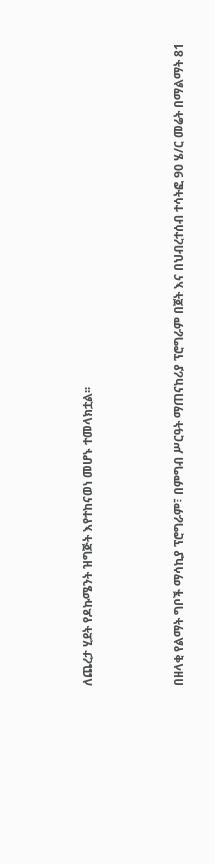ለጨረታ ሂደት የዶኩሜንት ዝግጅት እየተከናወነ መሆኑ ተመላክቷል፡፡



በዘላቂ የልማት ግቦች ማሳኪያ ፕሮግራም፣ በምግብ ሥርዓት ማጠናከሪያ ፕሮግራም በጀት እና በህብረተሰብ ተሳትፎ 90 ሄ/ር መሬት በማልማት 81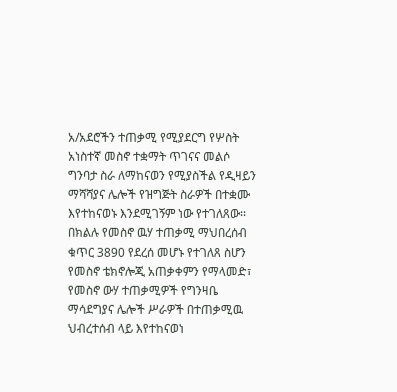አ/አደሮችን ተጠቃሚ የሚያደርግ የሦስት አነስተኛ መስኖ ተቋማት ጥገናና መልሶ ግንባታ ስራ ለማከናወን የሚያስችል የዲዛይን ማሻሻያና ሌሎች የዝግጅት ስራዎች በተቋሙ እየተከናወኑ እንደሚገኝም ነው የተገለጸው፡፡
በክልሉ የመስኖ ዉሃ ተጠቃሚ ማህበረሰብ ቁጥር 3890 የደረሰ መሆኑ የተገለጸ ስሆን የመስኖ ቴክኖሎጂ አጠቃቀምን የማላመድ፣ የመስኖ ውሃ ተጠቃሚዎች የግንዛቤ ማሳደግያና ሌሎች ሥራዎች በተጠቃሚዉ ህብረተሰብ ላይ እየተከናወነ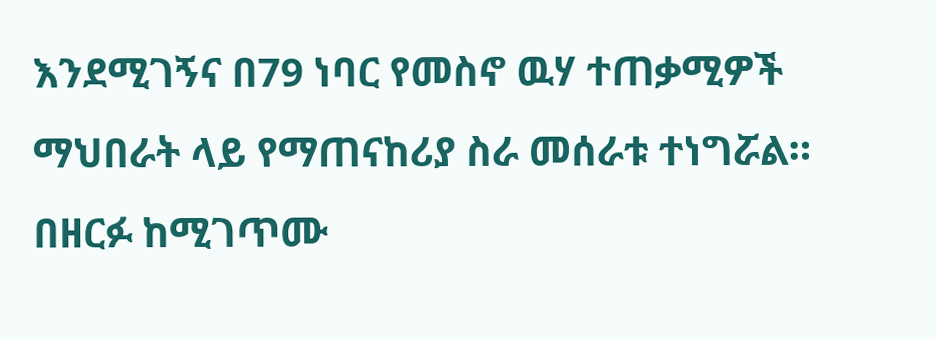እንደሚገኝና በ79 ነባር የመስኖ ዉሃ ተጠቃሚዎች ማህበራት ላይ የማጠናከሪያ ስራ መሰራቱ ተነግሯል።
በዘርፉ ከሚገጥሙ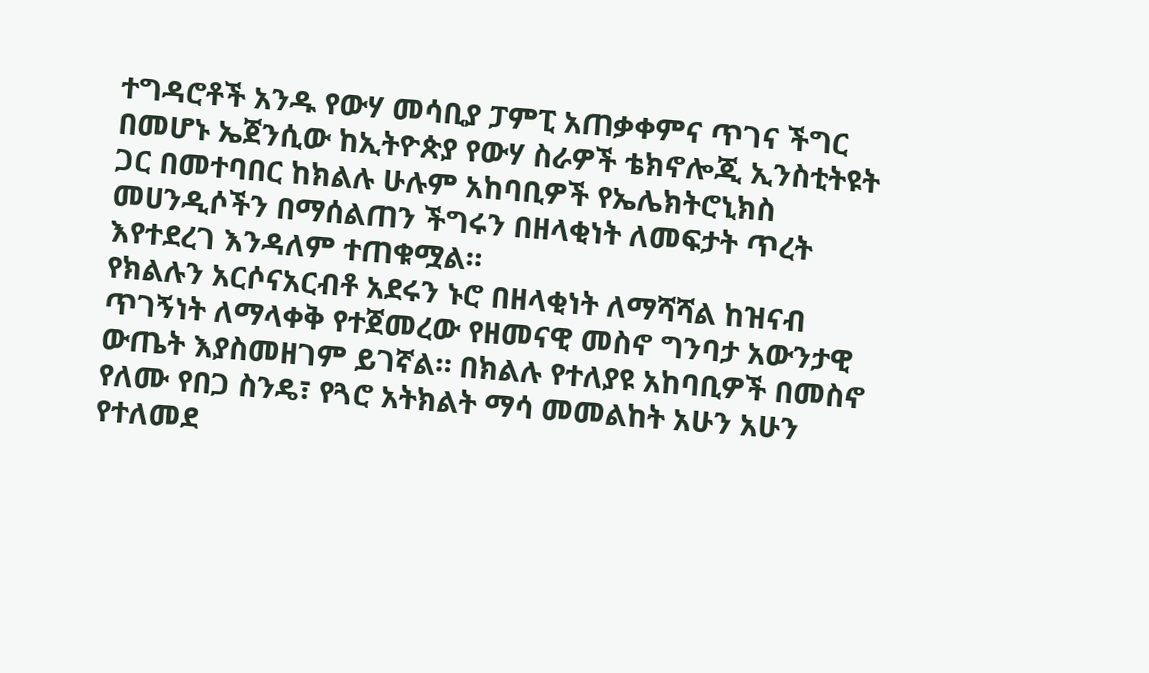ተግዳሮቶች አንዱ የውሃ መሳቢያ ፓምፒ አጠቃቀምና ጥገና ችግር በመሆኑ ኤጀንሲው ከኢትዮጵያ የውሃ ስራዎች ቴክኖሎጂ ኢንስቲትዩት ጋር በመተባበር ከክልሉ ሁሉም አከባቢዎች የኤሌክትሮኒክስ መሀንዲሶችን በማሰልጠን ችግሩን በዘላቂነት ለመፍታት ጥረት እየተደረገ እንዳለም ተጠቁሟል።
የክልሉን አርሶናአርብቶ አደሩን ኑሮ በዘላቂነት ለማሻሻል ከዝናብ ጥገኝነት ለማላቀቅ የተጀመረው የዘመናዊ መስኖ ግንባታ አውንታዊ ውጤት እያስመዘገም ይገኛል። በክልሉ የተለያዩ አከባቢዎች በመስኖ የለሙ የበጋ ስንዴ፣ የጓሮ አትክልት ማሳ መመልከት አሁን አሁን የተለመደ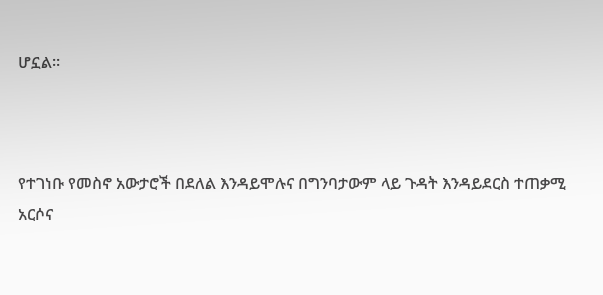ሆኗል።



የተገነቡ የመስኖ አውታሮች በደለል እንዳይሞሉና በግንባታውም ላይ ጉዳት እንዳይደርስ ተጠቃሚ አርሶና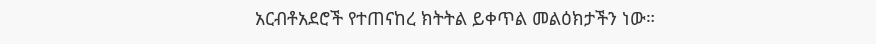አርብቶአደሮች የተጠናከረ ክትትል ይቀጥል መልዕክታችን ነው።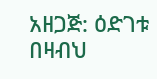አዘጋጅ: ዕድገቱ በዛብህ